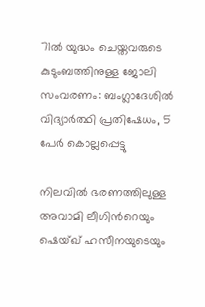71ൽ യുദ്ധം ചെയ്തവരുടെ കുടുംബത്തിനുള്ള ജോലി സംവരണം: ബംഗ്ലാദേശിൽ വിദ്യാർത്ഥി പ്രതിഷേധം, 5 പേർ കൊല്ലപ്പെട്ടു

നിലവിൽ ഭരണത്തിലുള്ള അവാമി ലീഗിന്‍റെയും ഷെയ്ഖ് ഹസീനയുടെയും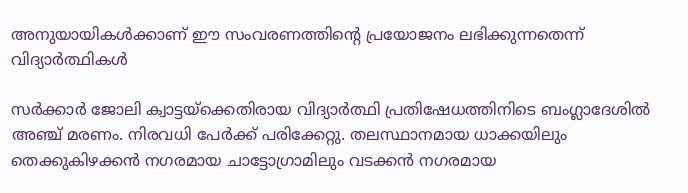അനുയായികൾക്കാണ് ഈ സംവരണത്തിന്റെ പ്രയോജനം ലഭിക്കുന്നതെന്ന് വിദ്യാർത്ഥികൾ

സർക്കാർ ജോലി ക്വാട്ടയ്‌ക്കെതിരായ വിദ്യാർത്ഥി പ്രതിഷേധത്തിനിടെ ബംഗ്ലാദേശിൽ അഞ്ച് മരണം. നിരവധി പേർക്ക് പരിക്കേറ്റു. തലസ്ഥാനമായ ധാക്കയിലും തെക്കുകിഴക്കൻ നഗരമായ ചാട്ടോഗ്രാമിലും വടക്കൻ നഗരമായ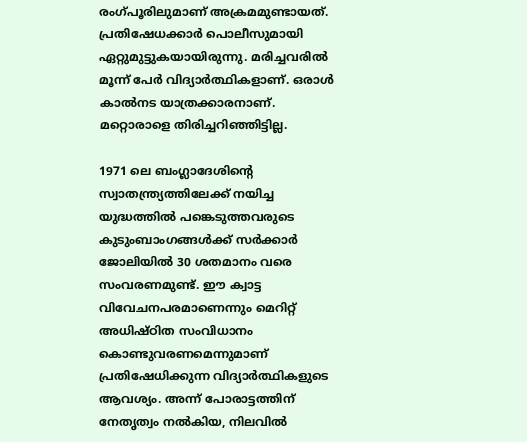രംഗ്‌പൂരിലുമാണ് അക്രമമുണ്ടായത്. പ്രതിഷേധക്കാർ പൊലീസുമായി ഏറ്റുമുട്ടുകയായിരുന്നു. മരിച്ചവരിൽ മൂന്ന് പേർ വിദ്യാർത്ഥികളാണ്. ഒരാൾ കാൽനട യാത്രക്കാരനാണ്. മറ്റൊരാളെ തിരിച്ചറിഞ്ഞിട്ടില്ല.

1971 ലെ ബംഗ്ലാദേശിന്‍റെ സ്വാതന്ത്ര്യത്തിലേക്ക് നയിച്ച യുദ്ധത്തിൽ പങ്കെടുത്തവരുടെ കുടുംബാംഗങ്ങൾക്ക് സർക്കാർ ജോലിയിൽ 30 ശതമാനം വരെ സംവരണമുണ്ട്. ഈ ക്വാട്ട വിവേചനപരമാണെന്നും മെറിറ്റ് അധിഷ്‌ഠിത സംവിധാനം കൊണ്ടുവരണമെന്നുമാണ് പ്രതിഷേധിക്കുന്ന വിദ്യാർത്ഥികളുടെ ആവശ്യം. അന്ന് പോരാട്ടത്തിന് നേതൃത്വം നൽകിയ, നിലവിൽ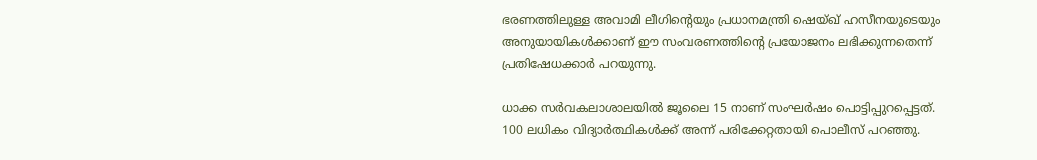ഭരണത്തിലുള്ള അവാമി ലീഗിന്‍റെയും പ്രധാനമന്ത്രി ഷെയ്ഖ് ഹസീനയുടെയും അനുയായികൾക്കാണ് ഈ സംവരണത്തിന്റെ പ്രയോജനം ലഭിക്കുന്നതെന്ന് പ്രതിഷേധക്കാർ പറയുന്നു.

ധാക്ക സർവകലാശാലയിൽ ജൂലൈ 15 നാണ് സംഘർഷം പൊട്ടിപ്പുറപ്പെട്ടത്. 100 ലധികം വിദ്യാർത്ഥികൾക്ക് അന്ന് പരിക്കേറ്റതായി പൊലീസ് പറഞ്ഞു.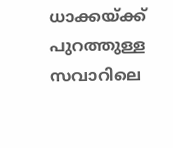ധാക്കയ്ക്ക് പുറത്തുള്ള സവാറിലെ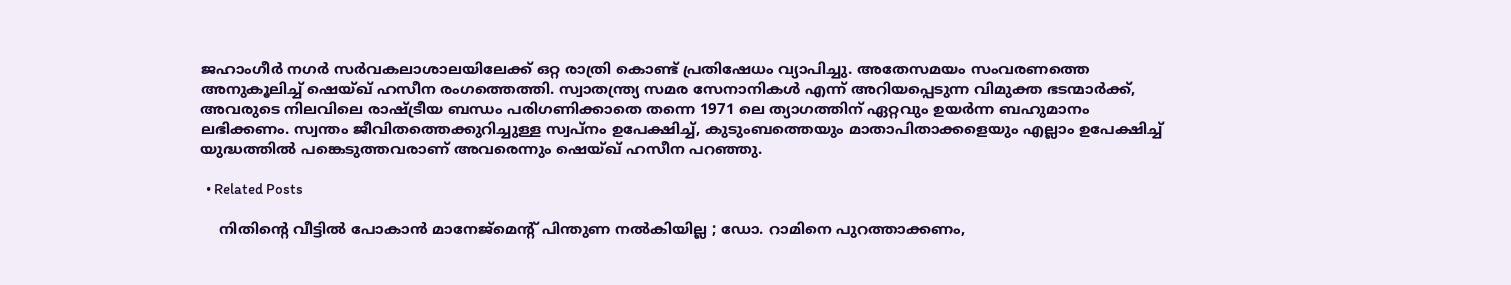ജഹാംഗീർ നഗർ സർവകലാശാലയിലേക്ക് ഒറ്റ രാത്രി കൊണ്ട് പ്രതിഷേധം വ്യാപിച്ചു. അതേസമയം സംവരണത്തെ അനുകൂലിച്ച് ഷെയ്ഖ് ഹസീന രംഗത്തെത്തി. സ്വാതന്ത്ര്യ സമര സേനാനികൾ എന്ന് അറിയപ്പെടുന്ന വിമുക്ത ഭടന്മാർക്ക്, അവരുടെ നിലവിലെ രാഷ്ട്രീയ ബന്ധം പരിഗണിക്കാതെ തന്നെ 1971 ലെ ത്യാഗത്തിന് ഏറ്റവും ഉയർന്ന ബഹുമാനം ലഭിക്കണം. സ്വന്തം ജീവിതത്തെക്കുറിച്ചുള്ള സ്വപ്നം ഉപേക്ഷിച്ച്, കുടുംബത്തെയും മാതാപിതാക്കളെയും എല്ലാം ഉപേക്ഷിച്ച് യുദ്ധത്തിൽ പങ്കെടുത്തവരാണ് അവരെന്നും ഷെയ്ഖ് ഹസീന പറഞ്ഞു.

  • Related Posts

    നിതിന്റെ വീട്ടിൽ പോകാൻ മാനേജ്മെന്റ് പിന്തുണ നൽകിയില്ല ; ഡോ. റാമിനെ പുറത്താക്കണം,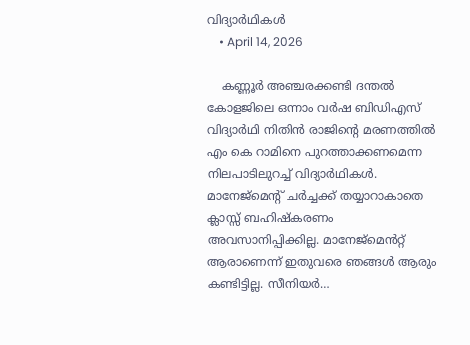വിദ്യാർഥികൾ
    • April 14, 2026

    കണ്ണൂർ അഞ്ചരക്കണ്ടി ദന്തൽ കോളജിലെ ഒന്നാം വർഷ ബിഡിഎസ് വിദ്യാർഥി നിതിൻ രാജിന്റെ മരണത്തിൽ എം കെ റാമിനെ പുറത്താക്കണമെന്ന നിലപാടിലുറച്ച് വിദ്യാർഥികൾ. മാനേജ്മെന്റ് ചർച്ചക്ക് തയ്യാറാകാതെ ക്ലാസ്സ് ബഹിഷ്കരണം അവസാനിപ്പിക്കില്ല. മാനേജ്മെൻറ്റ് ആരാണെന്ന് ഇതുവരെ ഞങ്ങൾ ആരും കണ്ടിട്ടില്ല. സീനിയർ…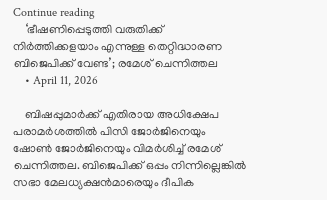Continue reading
    ‘ഭീഷണിപ്പെടുത്തി വരുതിക്ക് നിര്‍ത്തിക്കളയാം എന്നുള്ള തെറ്റിദ്ധാരണ ബിജെപിക്ക് വേണ്ട’; രമേശ് ചെന്നിത്തല
    • April 11, 2026

    ബിഷപ്പുമാര്‍ക്ക് എതിരായ അധിക്ഷേപ പരാമര്‍ശത്തില്‍ പിസി ജോര്‍ജിനെയും ഷോണ്‍ ജോര്‍ജിനെയും വിമര്‍ശിച്ച് രമേശ് ചെന്നിത്തല. ബിജെപിക്ക് ഒപ്പം നിന്നില്ലെങ്കില്‍ സഭാ മേലധ്യക്ഷന്‍മാരെയും ദീപിക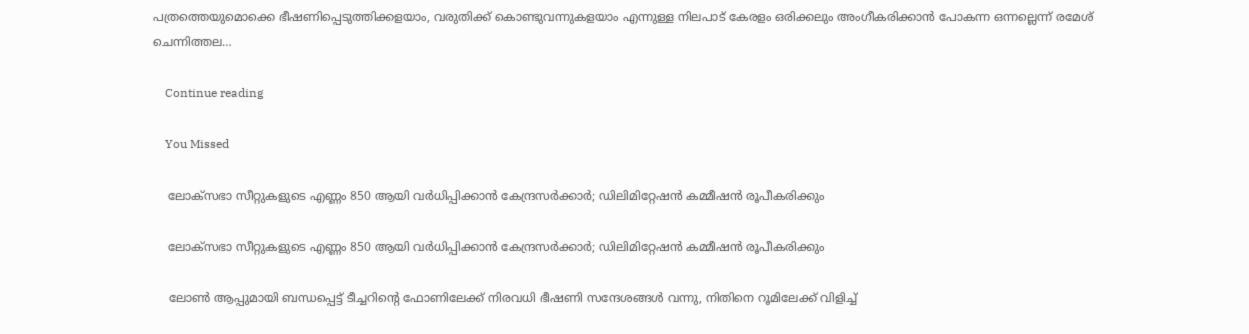പത്രത്തെയുമൊക്കെ ഭീഷണിപ്പെടുത്തിക്കളയാം, വരുതിക്ക് കൊണ്ടുവന്നുകളയാം എന്നുള്ള നിലപാട് കേരളം ഒരിക്കലും അംഗീകരിക്കാന്‍ പോകന്ന ഒന്നല്ലെന്ന് രമേശ് ചെന്നിത്തല…

    Continue reading

    You Missed

    ലോക്സഭാ സീറ്റുകളുടെ എണ്ണം 850 ആയി വർധിപ്പിക്കാൻ കേന്ദ്രസർക്കാർ; ഡിലിമിറ്റേഷൻ കമ്മീഷൻ രൂപീകരിക്കും

    ലോക്സഭാ സീറ്റുകളുടെ എണ്ണം 850 ആയി വർധിപ്പിക്കാൻ കേന്ദ്രസർക്കാർ; ഡിലിമിറ്റേഷൻ കമ്മീഷൻ രൂപീകരിക്കും

    ലോണ്‍ ആപ്പുമായി ബന്ധപ്പെട്ട് ടീച്ചറിന്റെ ഫോണിലേക്ക് നിരവധി ഭീഷണി സന്ദേശങ്ങള്‍ വന്നു, നിതിനെ റൂമിലേക്ക് വിളിച്ച്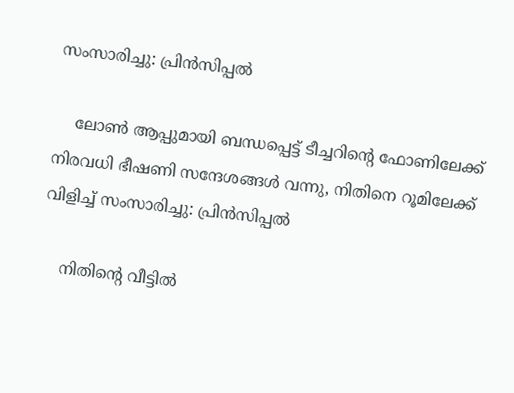സംസാരിച്ചു: പ്രിന്‍സിപ്പല്‍

    ലോണ്‍ ആപ്പുമായി ബന്ധപ്പെട്ട് ടീച്ചറിന്റെ ഫോണിലേക്ക് നിരവധി ഭീഷണി സന്ദേശങ്ങള്‍ വന്നു, നിതിനെ റൂമിലേക്ക് വിളിച്ച് സംസാരിച്ചു: പ്രിന്‍സിപ്പല്‍

    നിതിന്റെ വീട്ടിൽ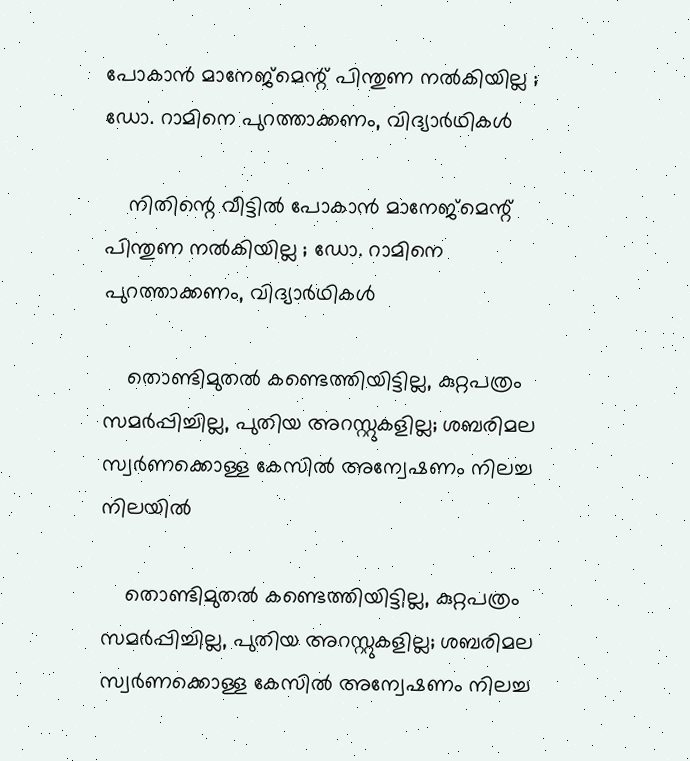പോകാൻ മാനേജ്മെന്റ് പിന്തുണ നൽകിയില്ല ; ഡോ. റാമിനെ പുറത്താക്കണം, വിദ്യാർഥികൾ

    നിതിന്റെ വീട്ടിൽ പോകാൻ മാനേജ്മെന്റ് പിന്തുണ നൽകിയില്ല ; ഡോ. റാമിനെ പുറത്താക്കണം, വിദ്യാർഥികൾ

    തൊണ്ടിമുതല്‍ കണ്ടെത്തിയിട്ടില്ല, കുറ്റപത്രം സമര്‍പ്പിച്ചില്ല, പുതിയ അറസ്റ്റുകളില്ല; ശബരിമല സ്വര്‍ണക്കൊള്ള കേസില്‍ അന്വേഷണം നിലച്ച നിലയില്‍

    തൊണ്ടിമുതല്‍ കണ്ടെത്തിയിട്ടില്ല, കുറ്റപത്രം സമര്‍പ്പിച്ചില്ല, പുതിയ അറസ്റ്റുകളില്ല; ശബരിമല സ്വര്‍ണക്കൊള്ള കേസില്‍ അന്വേഷണം നിലച്ച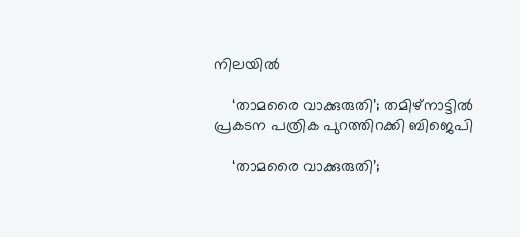നിലയില്‍

    ‘താമരൈ വാക്കുരുതി’; തമിഴ്‌നാട്ടില്‍ പ്രകടന പത്രിക പുറത്തിറക്കി ബിജെപി

    ‘താമരൈ വാക്കുരുതി’;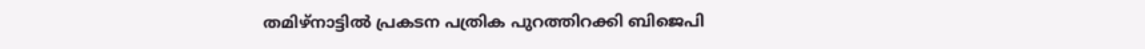തമിഴ്‌നാട്ടില്‍ പ്രകടന പത്രിക പുറത്തിറക്കി ബിജെപി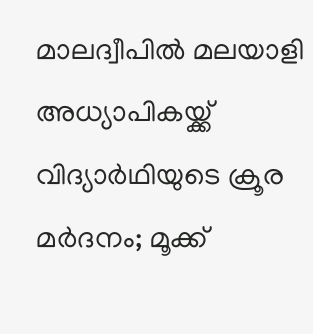മാലദ്വീപിൽ മലയാളി അധ്യാപികയ്ക്ക് വിദ്യാർഥിയുടെ ക്രൂര മർദനം; മൂക്ക്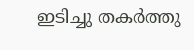ഇടിച്ചു തകർത്തു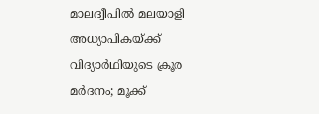മാലദ്വീപിൽ മലയാളി അധ്യാപികയ്ക്ക് വിദ്യാർഥിയുടെ ക്രൂര മർദനം; മൂക്ക്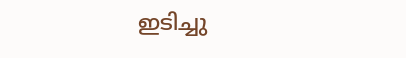ഇടിച്ചു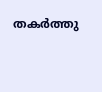തകർത്തു